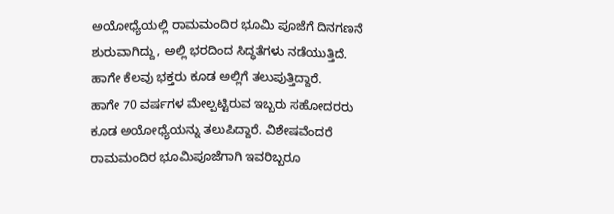ಅಯೋಧ್ಯೆಯಲ್ಲಿ ರಾಮಮಂದಿರ ಭೂಮಿ ಪೂಜೆಗೆ ದಿನಗಣನೆ ಶುರುವಾಗಿದ್ದು, ಅಲ್ಲಿ ಭರದಿಂದ ಸಿದ್ಧತೆಗಳು ನಡೆಯುತ್ತಿದೆ. ಹಾಗೇ ಕೆಲವು ಭಕ್ತರು ಕೂಡ ಅಲ್ಲಿಗೆ ತಲುಪುತ್ತಿದ್ದಾರೆ.
ಹಾಗೇ 70 ವರ್ಷಗಳ ಮೇಲ್ಪಟ್ಟಿರುವ ಇಬ್ಬರು ಸಹೋದರರು ಕೂಡ ಅಯೋಧ್ಯೆಯನ್ನು ತಲುಪಿದ್ದಾರೆ. ವಿಶೇಷವೆಂದರೆ ರಾಮಮಂದಿರ ಭೂಮಿಪೂಜೆಗಾಗಿ ಇವರಿಬ್ಬರೂ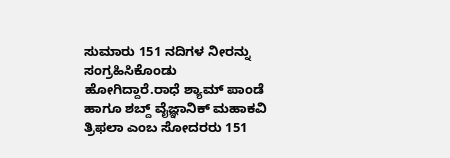ಸುಮಾರು 151 ನದಿಗಳ ನೀರನ್ನು ಸಂಗ್ರಹಿಸಿಕೊಂಡು ಹೋಗಿದ್ದಾರೆ.ರಾಧೆ ಶ್ಯಾಮ್ ಪಾಂಡೆ ಹಾಗೂ ಶಬ್ದ್ ವೈಜ್ಞಾನಿಕ್ ಮಹಾಕವಿ ತ್ರಿಫಲಾ ಎಂಬ ಸೋದರರು 151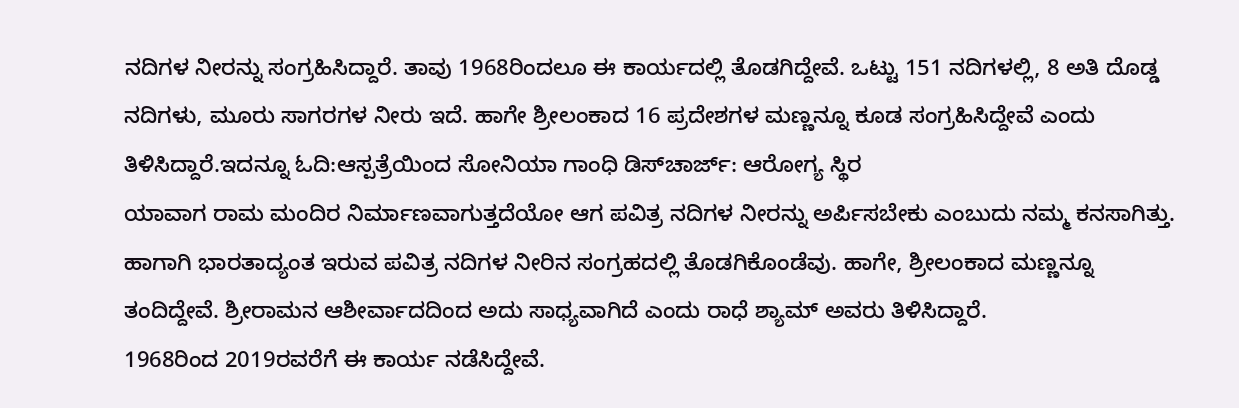ನದಿಗಳ ನೀರನ್ನು ಸಂಗ್ರಹಿಸಿದ್ದಾರೆ. ತಾವು 1968ರಿಂದಲೂ ಈ ಕಾರ್ಯದಲ್ಲಿ ತೊಡಗಿದ್ದೇವೆ. ಒಟ್ಟು 151 ನದಿಗಳಲ್ಲಿ, 8 ಅತಿ ದೊಡ್ಡ ನದಿಗಳು, ಮೂರು ಸಾಗರಗಳ ನೀರು ಇದೆ. ಹಾಗೇ ಶ್ರೀಲಂಕಾದ 16 ಪ್ರದೇಶಗಳ ಮಣ್ಣನ್ನೂ ಕೂಡ ಸಂಗ್ರಹಿಸಿದ್ದೇವೆ ಎಂದು ತಿಳಿಸಿದ್ದಾರೆ.ಇದನ್ನೂ ಓದಿ:ಆಸ್ಪತ್ರೆಯಿಂದ ಸೋನಿಯಾ ಗಾಂಧಿ ಡಿಸ್‌ಚಾರ್ಜ್‌: ಆರೋಗ್ಯ ಸ್ಥಿರ
ಯಾವಾಗ ರಾಮ ಮಂದಿರ ನಿರ್ಮಾಣವಾಗುತ್ತದೆಯೋ ಆಗ ಪವಿತ್ರ ನದಿಗಳ ನೀರನ್ನು ಅರ್ಪಿಸಬೇಕು ಎಂಬುದು ನಮ್ಮ ಕನಸಾಗಿತ್ತು. ಹಾಗಾಗಿ ಭಾರತಾದ್ಯಂತ ಇರುವ ಪವಿತ್ರ ನದಿಗಳ ನೀರಿನ ಸಂಗ್ರಹದಲ್ಲಿ ತೊಡಗಿಕೊಂಡೆವು. ಹಾಗೇ, ಶ್ರೀಲಂಕಾದ ಮಣ್ಣನ್ನೂ ತಂದಿದ್ದೇವೆ. ಶ್ರೀರಾಮನ ಆಶೀರ್ವಾದದಿಂದ ಅದು ಸಾಧ್ಯವಾಗಿದೆ ಎಂದು ರಾಧೆ ಶ್ಯಾಮ್ ಅವರು ತಿಳಿಸಿದ್ದಾರೆ.
1968ರಿಂದ 2019ರವರೆಗೆ ಈ ಕಾರ್ಯ ನಡೆಸಿದ್ದೇವೆ.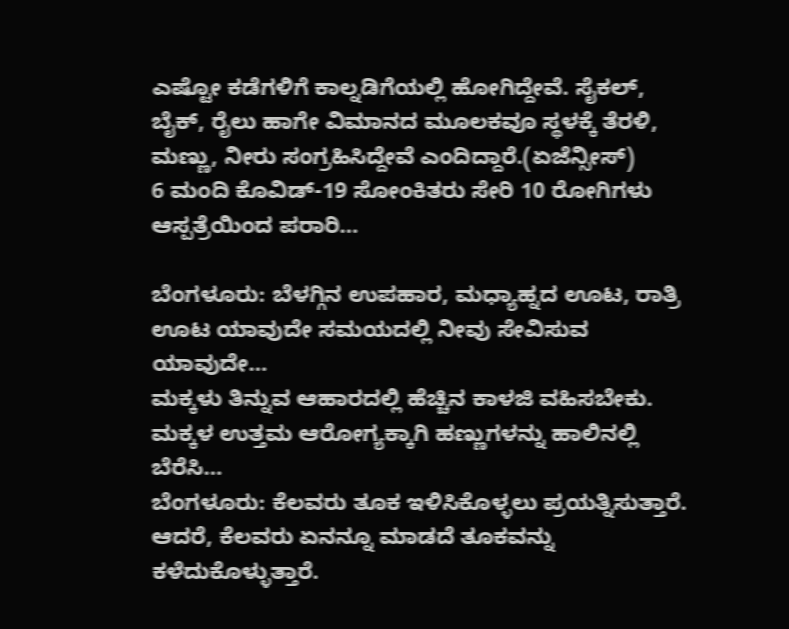ಎಷ್ಟೋ ಕಡೆಗಳಿಗೆ ಕಾಲ್ನಡಿಗೆಯಲ್ಲಿ ಹೋಗಿದ್ದೇವೆ. ಸೈಕಲ್, ಬೈಕ್, ರೈಲು ಹಾಗೇ ವಿಮಾನದ ಮೂಲಕವೂ ಸ್ಥಳಕ್ಕೆ ತೆರಳಿ, ಮಣ್ಣು, ನೀರು ಸಂಗ್ರಹಿಸಿದ್ದೇವೆ ಎಂದಿದ್ದಾರೆ.(ಏಜೆನ್ಸೀಸ್)
6 ಮಂದಿ ಕೊವಿಡ್-19 ಸೋಂಕಿತರು ಸೇರಿ 10 ರೋಗಿಗಳು ಆಸ್ಪತ್ರೆಯಿಂದ ಪರಾರಿ…

ಬೆಂಗಳೂರು: ಬೆಳಗ್ಗಿನ ಉಪಹಾರ, ಮಧ್ಯಾಹ್ನದ ಊಟ, ರಾತ್ರಿ ಊಟ ಯಾವುದೇ ಸಮಯದಲ್ಲಿ ನೀವು ಸೇವಿಸುವ ಯಾವುದೇ…
ಮಕ್ಕಳು ತಿನ್ನುವ ಆಹಾರದಲ್ಲಿ ಹೆಚ್ಚಿನ ಕಾಳಜಿ ವಹಿಸಬೇಕು. ಮಕ್ಕಳ ಉತ್ತಮ ಆರೋಗ್ಯಕ್ಕಾಗಿ ಹಣ್ಣುಗಳನ್ನು ಹಾಲಿನಲ್ಲಿ ಬೆರೆಸಿ…
ಬೆಂಗಳೂರು: ಕೆಲವರು ತೂಕ ಇಳಿಸಿಕೊಳ್ಳಲು ಪ್ರಯತ್ನಿಸುತ್ತಾರೆ. ಆದರೆ, ಕೆಲವರು ಏನನ್ನೂ ಮಾಡದೆ ತೂಕವನ್ನು ಕಳೆದುಕೊಳ್ಳುತ್ತಾರೆ.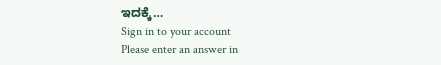ಇದಕ್ಕೆ…
Sign in to your account
Please enter an answer in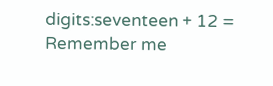digits:seventeen + 12 =
Remember me